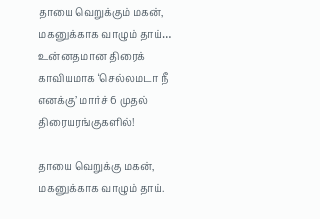தாயை வெறுக்கும் மகன், மகனுக்காக வாழும் தாய்… உன்னதமான திரைக் காவியமாக ‘செல்லமடா நீ எனக்கு’ மார்ச் 6 முதல் திரையரங்குகளில்!

தாயை வெறுக்கு மகன், மகனுக்காக வாழும் தாய்.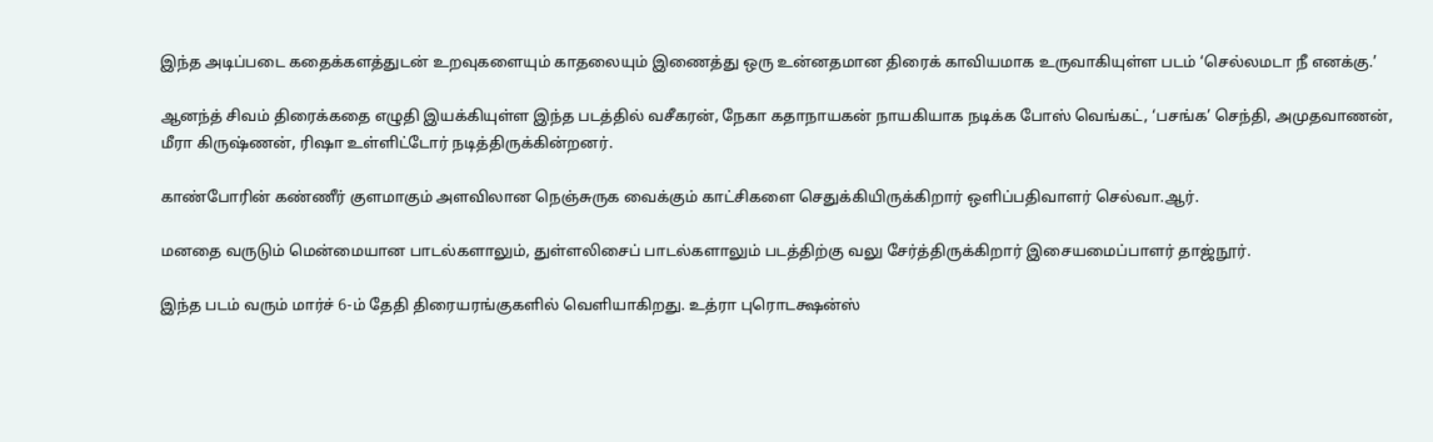இந்த அடிப்படை கதைக்களத்துடன் உறவுகளையும் காதலையும் இணைத்து ஒரு உன்னதமான திரைக் காவியமாக உருவாகியுள்ள படம் ‘செல்லமடா நீ எனக்கு.’

ஆனந்த் சிவம் திரைக்கதை எழுதி இயக்கியுள்ள இந்த படத்தில் வசீகரன், நேகா கதாநாயகன் நாயகியாக நடிக்க போஸ் வெங்கட், ‘பசங்க’ செந்தி, அமுதவாணன், மீரா கிருஷ்ணன், ரிஷா உள்ளிட்டோர் நடித்திருக்கின்றனர்.

காண்போரின் கண்ணீர் குளமாகும் அளவிலான நெஞ்சுருக வைக்கும் காட்சிகளை செதுக்கியிருக்கிறார் ஒளிப்பதிவாளர் செல்வா.ஆர்.

மனதை வருடும் மென்மையான பாடல்களாலும், துள்ளலிசைப் பாடல்களாலும் படத்திற்கு வலு சேர்த்திருக்கிறார் இசையமைப்பாளர் தாஜ்நூர்.

இந்த படம் வரும் மார்ச் 6-ம் தேதி திரையரங்குகளில் வெளியாகிறது. உத்ரா புரொடக்ஷன்ஸ்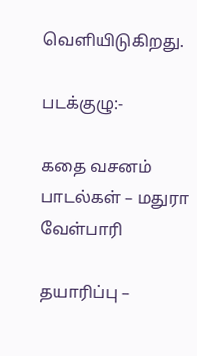வெளியிடுகிறது.

படக்குழு:-

கதை வசனம் பாடல்கள் – மதுரா வேள்பாரி

தயாரிப்பு –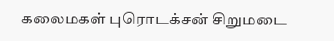கலைமகள் புரொடக்சன் சிறுமடை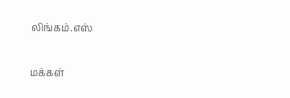லிங்கம்.எஸ்

மக்கள்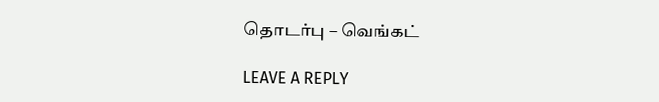தொடர்பு – வெங்கட்

LEAVE A REPLY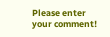Please enter your comment!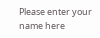Please enter your name here